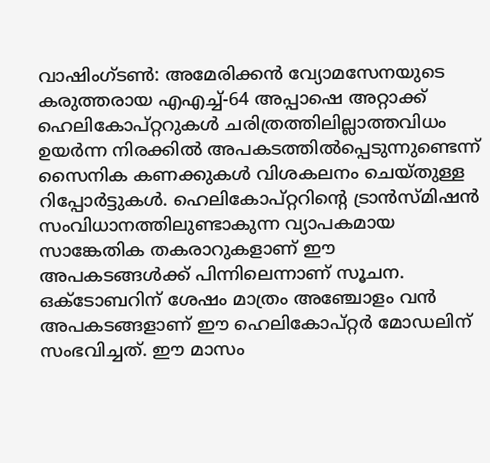വാഷിംഗ്ടൺ: അമേരിക്കൻ വ്യോമസേനയുടെ കരുത്തരായ എഎച്ച്-64 അപ്പാഷെ അറ്റാക്ക് ഹെലികോപ്റ്ററുകൾ ചരിത്രത്തിലില്ലാത്തവിധം ഉയർന്ന നിരക്കിൽ അപകടത്തിൽപ്പെടുന്നുണ്ടെന്ന് സൈനിക കണക്കുകൾ വിശകലനം ചെയ്തുള്ള റിപ്പോർട്ടുകൾ. ഹെലികോപ്റ്ററിന്റെ ട്രാൻസ്മിഷൻ സംവിധാനത്തിലുണ്ടാകുന്ന വ്യാപകമായ സാങ്കേതിക തകരാറുകളാണ് ഈ അപകടങ്ങൾക്ക് പിന്നിലെന്നാണ് സൂചന. ഒക്ടോബറിന് ശേഷം മാത്രം അഞ്ചോളം വൻ അപകടങ്ങളാണ് ഈ ഹെലികോപ്റ്റർ മോഡലിന് സംഭവിച്ചത്. ഈ മാസം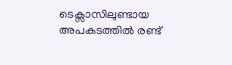ടെക്സാസിലുണ്ടായ അപകടത്തിൽ രണ്ട്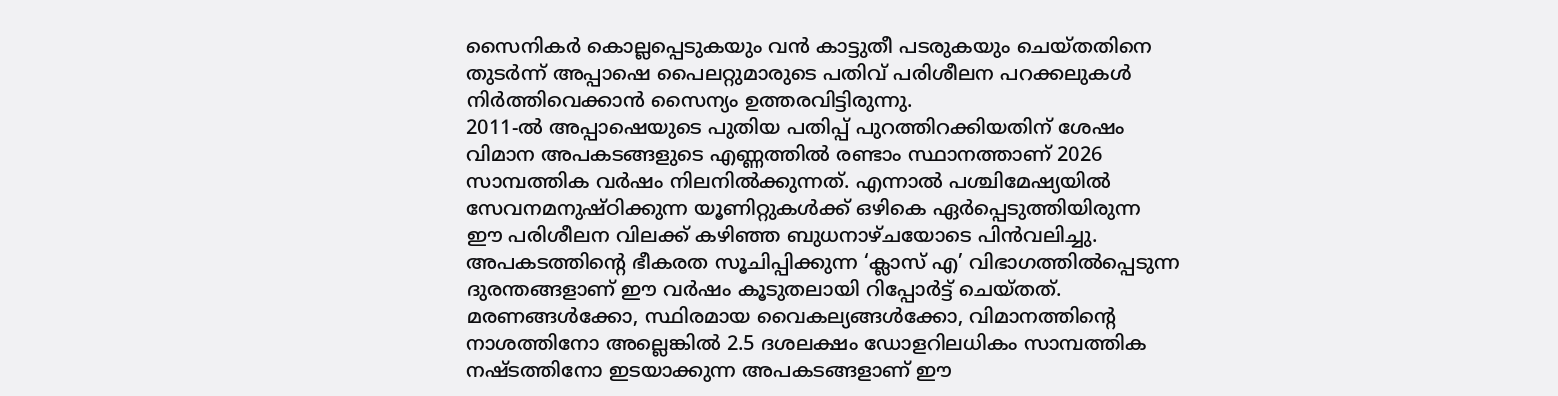സൈനികർ കൊല്ലപ്പെടുകയും വൻ കാട്ടുതീ പടരുകയും ചെയ്തതിനെ തുടർന്ന് അപ്പാഷെ പൈലറ്റുമാരുടെ പതിവ് പരിശീലന പറക്കലുകൾ നിർത്തിവെക്കാൻ സൈന്യം ഉത്തരവിട്ടിരുന്നു.
2011-ൽ അപ്പാഷെയുടെ പുതിയ പതിപ്പ് പുറത്തിറക്കിയതിന് ശേഷം വിമാന അപകടങ്ങളുടെ എണ്ണത്തിൽ രണ്ടാം സ്ഥാനത്താണ് 2026 സാമ്പത്തിക വർഷം നിലനിൽക്കുന്നത്. എന്നാൽ പശ്ചിമേഷ്യയിൽ സേവനമനുഷ്ഠിക്കുന്ന യൂണിറ്റുകൾക്ക് ഒഴികെ ഏർപ്പെടുത്തിയിരുന്ന ഈ പരിശീലന വിലക്ക് കഴിഞ്ഞ ബുധനാഴ്ചയോടെ പിൻവലിച്ചു. അപകടത്തിന്റെ ഭീകരത സൂചിപ്പിക്കുന്ന ‘ക്ലാസ് എ’ വിഭാഗത്തിൽപ്പെടുന്ന ദുരന്തങ്ങളാണ് ഈ വർഷം കൂടുതലായി റിപ്പോർട്ട് ചെയ്തത്. മരണങ്ങൾക്കോ, സ്ഥിരമായ വൈകല്യങ്ങൾക്കോ, വിമാനത്തിന്റെ നാശത്തിനോ അല്ലെങ്കിൽ 2.5 ദശലക്ഷം ഡോളറിലധികം സാമ്പത്തിക നഷ്ടത്തിനോ ഇടയാക്കുന്ന അപകടങ്ങളാണ് ഈ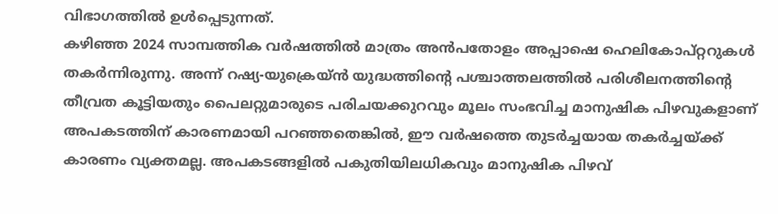വിഭാഗത്തിൽ ഉൾപ്പെടുന്നത്.
കഴിഞ്ഞ 2024 സാമ്പത്തിക വർഷത്തിൽ മാത്രം അൻപതോളം അപ്പാഷെ ഹെലികോപ്റ്ററുകൾ തകർന്നിരുന്നു. അന്ന് റഷ്യ-യുക്രെയ്ൻ യുദ്ധത്തിന്റെ പശ്ചാത്തലത്തിൽ പരിശീലനത്തിന്റെ തീവ്രത കൂട്ടിയതും പൈലറ്റുമാരുടെ പരിചയക്കുറവും മൂലം സംഭവിച്ച മാനുഷിക പിഴവുകളാണ് അപകടത്തിന് കാരണമായി പറഞ്ഞതെങ്കിൽ, ഈ വർഷത്തെ തുടർച്ചയായ തകർച്ചയ്ക്ക് കാരണം വ്യക്തമല്ല. അപകടങ്ങളിൽ പകുതിയിലധികവും മാനുഷിക പിഴവ്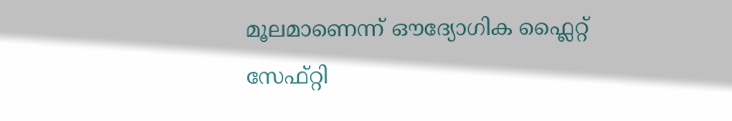മൂലമാണെന്ന് ഔദ്യോഗിക ഫ്ലൈറ്റ് സേഫ്റ്റി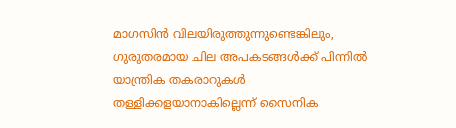മാഗസിൻ വിലയിരുത്തുന്നുണ്ടെങ്കിലും, ഗുരുതരമായ ചില അപകടങ്ങൾക്ക് പിന്നിൽ യാന്ത്രിക തകരാറുകൾ തള്ളിക്കളയാനാകില്ലെന്ന് സൈനിക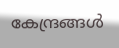കേന്ദ്രങ്ങൾ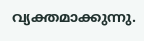വ്യക്തമാക്കുന്നു.